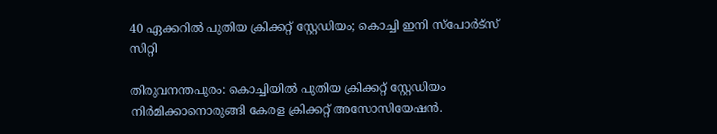40 ഏക്കറിൽ പുതിയ ക്രിക്കറ്റ് സ്റ്റേഡിയം; കൊച്ചി ഇനി സ്പോർട്സ് സിറ്റി

തിരുവനന്തപുരം: കൊച്ചിയില്‍ പുതിയ ക്രിക്കറ്റ് സ്റ്റേഡിയം നിർമിക്കാനൊരുങ്ങി കേരള ക്രിക്കറ്റ് അസോസിയേഷൻ.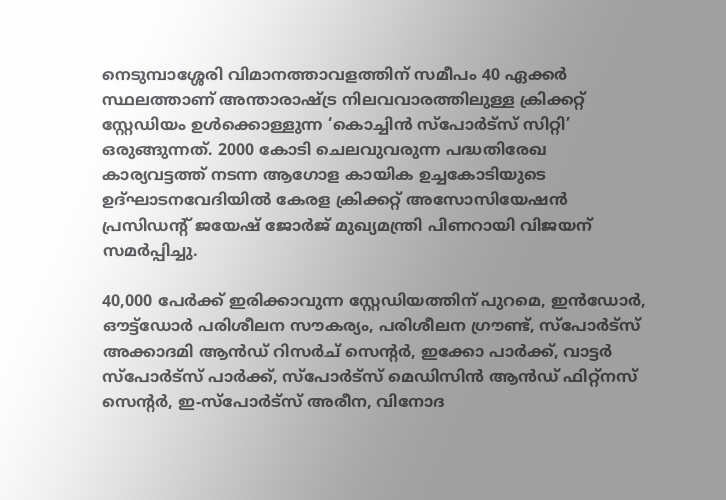നെടുമ്പാശ്ശേരി വിമാനത്താവളത്തിന് സമീപം 40 ഏക്കർ സ്ഥലത്താണ് അന്താരാഷ്ട്ര നിലവവാരത്തിലുള്ള ക്രിക്കറ്റ് സ്റ്റേഡിയം ഉൾക്കൊള്ളുന്ന ‘കൊച്ചിൻ സ്പോർട്സ് സിറ്റി’ ഒരുങ്ങുന്നത്. 2000 കോടി ചെലവുവരുന്ന പദ്ധതിരേഖ കാര്യവട്ടത്ത് നടന്ന ആഗോള കായിക ഉച്ചകോടിയുടെ ഉദ്ഘാടനവേദിയിൽ കേരള ക്രിക്കറ്റ് അസോസിയേഷൻ പ്രസിഡന്‍റ് ജയേഷ് ജോർജ് മുഖ്യമന്ത്രി പിണറായി വിജയന് സമർപ്പിച്ചു.

40,000 പേർക്ക് ഇരിക്കാവുന്ന സ്റ്റേഡിയത്തിന് പുറമെ, ഇൻഡോർ, ഔട്ട്ഡോർ പരിശീലന സൗകര്യം, പരിശീലന ഗ്രൗണ്ട്, സ്പോർട്സ് അക്കാദമി ആൻഡ് റിസർച് സെന്‍റർ, ഇക്കോ പാർക്ക്, വാട്ടർ സ്പോർട്സ് പാർക്ക്, സ്പോർട്സ് മെഡിസിൻ ആൻഡ് ഫിറ്റ്നസ് സെന്‍റർ, ഇ-സ്പോർട്സ് അരീന, വിനോദ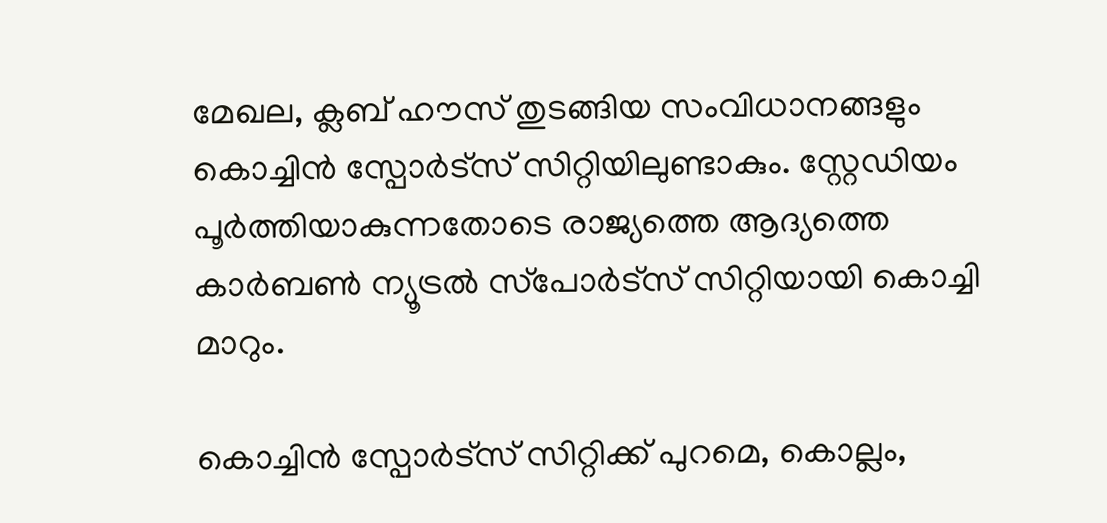മേഖല, ക്ലബ് ഹൗസ് തുടങ്ങിയ സംവിധാനങ്ങളും കൊച്ചിൻ സ്പോർട്സ് സിറ്റിയിലുണ്ടാകും. സ്റ്റേഡിയം പൂർത്തിയാകുന്നതോടെ രാജ്യത്തെ ആദ്യത്തെ കാർബൺ ന്യൂട്രൽ സ്‌പോർട്‌സ് സിറ്റിയായി കൊച്ചി മാറും.

കൊച്ചിൻ സ്പോർട്സ് സിറ്റിക്ക് പുറമെ, കൊല്ലം,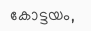കോട്ടയം,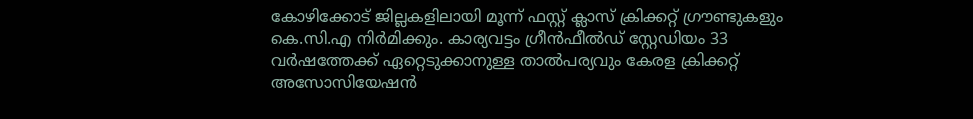കോഴിക്കോട് ജില്ലകളിലായി മൂന്ന് ഫസ്റ്റ് ക്ലാസ് ക്രിക്കറ്റ് ഗ്രൗണ്ടുകളും കെ.സി.എ നിർമിക്കും. കാര്യവട്ടം ഗ്രീൻഫീൽഡ് സ്റ്റേഡിയം 33 വർഷത്തേക്ക് ഏറ്റെടുക്കാനുള്ള താൽപര്യവും കേരള ക്രിക്കറ്റ് അസോസിയേഷൻ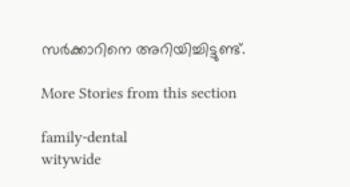സർക്കാറിനെ അറിയിച്ചിട്ടുണ്ട്.

More Stories from this section

family-dental
witywide